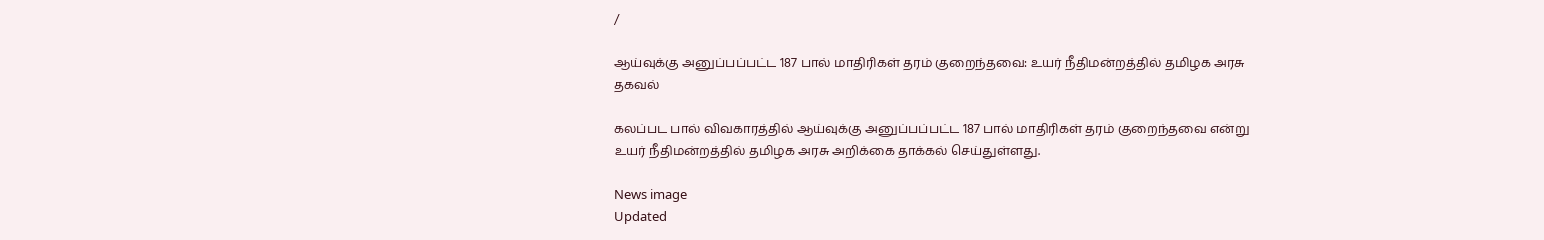/

ஆய்வுக்கு அனுப்பப்பட்ட 187 பால் மாதிரிகள் தரம் குறைந்தவை: உயர் நீதிமன்றத்தில் தமிழக அரசு தகவல்

கலப்பட பால் விவகாரத்தில் ஆய்வுக்கு அனுப்பப்பட்ட 187 பால் மாதிரிகள் தரம் குறைந்தவை என்று உயர் நீதிமன்றத்தில் தமிழக அரசு அறிக்கை தாக்கல் செய்துள்ளது.

News image
Updated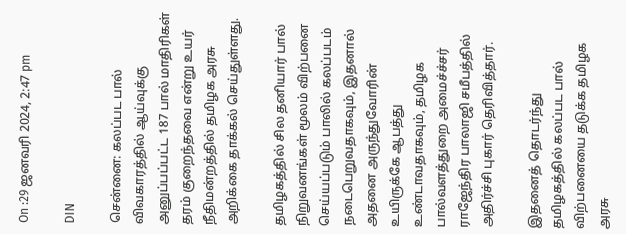On :29 ஜனவரி 2024, 2:47 pm

DIN

சென்னை: கலப்பட பால் விவகாரத்தில் ஆய்வுக்கு அனுப்பப்பட்ட 187 பால் மாதிரிகள் தரம் குறைந்தவை என்று உயர் நீதிமன்றத்தில் தமிழக அரசு அறிக்கை தாக்கல் செய்துள்ளது.

தமிழகத்தில் சில தனியார் பால் நிறுவனங்கள் மூலம் விற்பனை செய்யப்படும் பாலில் கலப்படம் நடைபெறுவதாகவும், இதனால் அதனை அருந்துவோரின் உயிருக்கே ஆபத்து உண்டாவதாகவும், தமிழக பால்வளத்துறை அமைச்ச்சர் ராஜேந்திர பாலாஜி சமீபத்தில் அதிர்ச்சி புகார் தெரிவித்தார்.

இதனைத் தொடர்ந்து தமிழகத்தில் கலப்பட பால் விற்பனையை தடுக்க தமிழக அரசு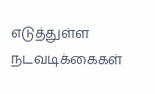எடுத்துள்ள நடவடிக்கைகள்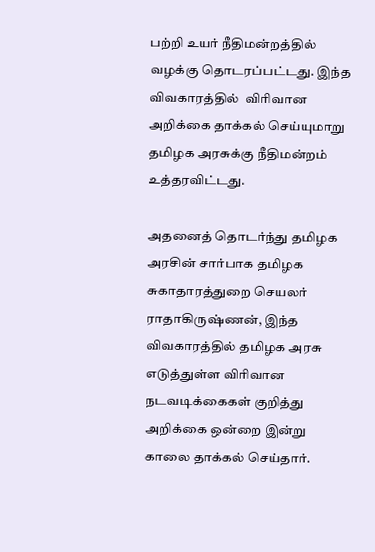பற்றி உயர் நீதிமன்றத்தில் வழக்கு தொடரப்பட்டது. இந்த விவகாரத்தில்  விரிவான அறிக்கை தாக்கல் செய்யுமாறு தமிழக அரசுக்கு நீதிமன்றம் உத்தரவிட்டது.

அதனைத் தொடர்ந்து தமிழக அரசின் சார்பாக தமிழக சுகாதாரத்துறை செயலர் ராதாகிருஷ்ணன், இந்த விவகாரத்தில் தமிழக அரசு எடுத்துள்ள விரிவான நடவடிக்கைகள் குறித்து அறிக்கை ஒன்றை இன்று காலை தாக்கல் செய்தார்.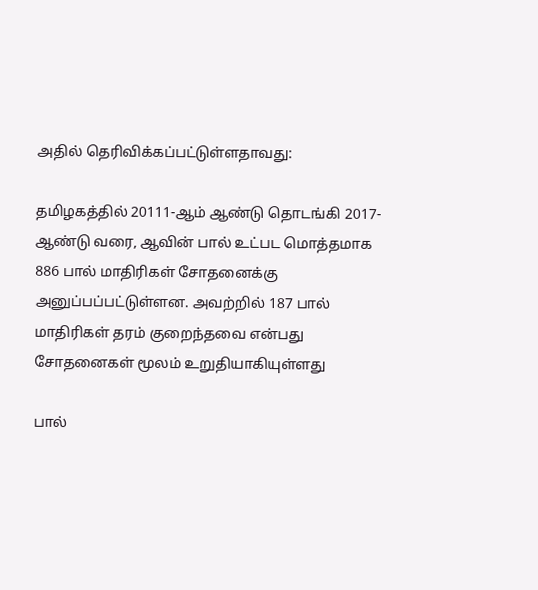அதில் தெரிவிக்கப்பட்டுள்ளதாவது:

தமிழகத்தில் 20111-ஆம் ஆண்டு தொடங்கி 2017-ஆண்டு வரை, ஆவின் பால் உட்பட மொத்தமாக 886 பால் மாதிரிகள் சோதனைக்கு அனுப்பப்பட்டுள்ளன. அவற்றில் 187 பால் மாதிரிகள் தரம் குறைந்தவை என்பது சோதனைகள் மூலம் உறுதியாகியுள்ளது

பால்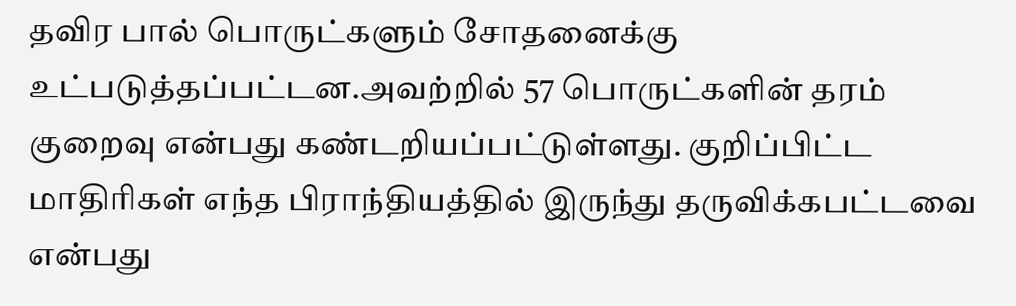தவிர பால் பொருட்களும் சோதனைக்கு உட்படுத்தப்பட்டன.அவற்றில் 57 பொருட்களின் தரம் குறைவு என்பது கண்டறியப்பட்டுள்ளது. குறிப்பிட்ட மாதிரிகள் எந்த பிராந்தியத்தில் இருந்து தருவிக்கபட்டவை என்பது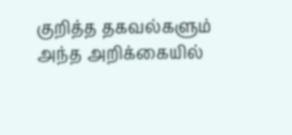குறித்த தகவல்களும் அந்த அறிக்கையில்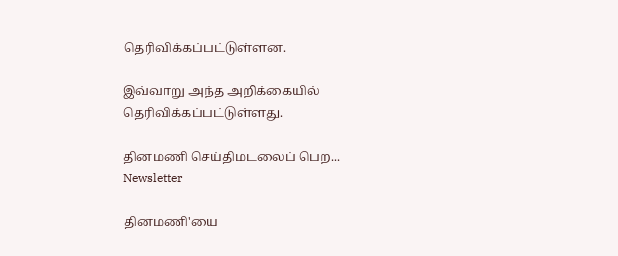தெரிவிக்கப்பட்டுள்ளன.

இவ்வாறு அந்த அறிக்கையில் தெரிவிக்கப்பட்டுள்ளது.

தினமணி செய்திமடலைப் பெற... Newsletter

தினமணி'யை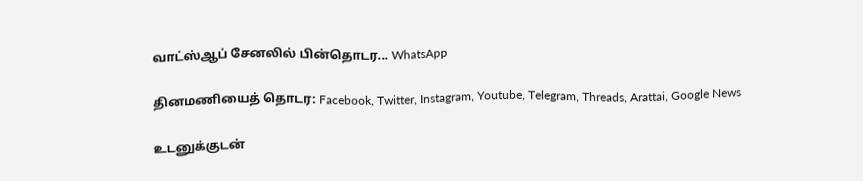வாட்ஸ்ஆப் சேனலில் பின்தொடர... WhatsApp

தினமணியைத் தொடர: Facebook, Twitter, Instagram, Youtube, Telegram, Threads, Arattai, Google News

உடனுக்குடன்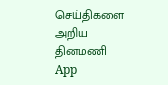செய்திகளை அறிய தினமணி App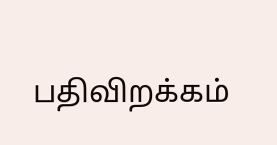பதிவிறக்கம்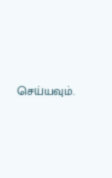செய்யவும்.